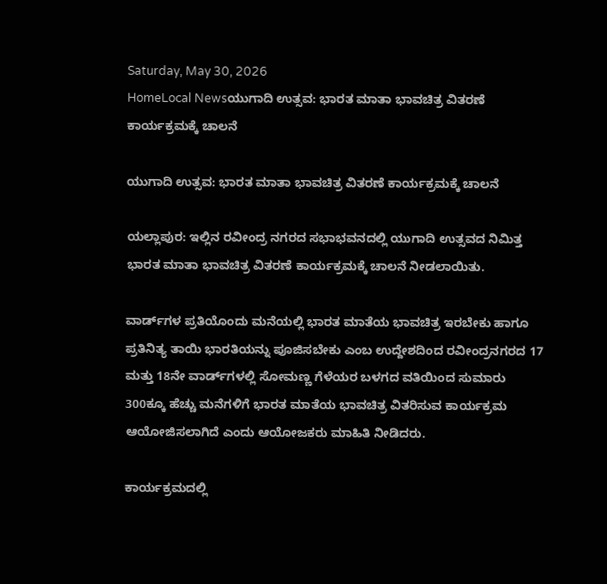Saturday, May 30, 2026
HomeLocal Newsಯುಗಾದಿ ಉತ್ಸವ: ಭಾರತ ಮಾತಾ ಭಾವಚಿತ್ರ ವಿತರಣೆ ಕಾರ್ಯಕ್ರಮಕ್ಕೆ ಚಾಲನೆ

ಯುಗಾದಿ ಉತ್ಸವ: ಭಾರತ ಮಾತಾ ಭಾವಚಿತ್ರ ವಿತರಣೆ ಕಾರ್ಯಕ್ರಮಕ್ಕೆ ಚಾಲನೆ

ಯಲ್ಲಾಪುರ: ಇಲ್ಲಿನ ರವೀಂದ್ರ ನಗರದ ಸಭಾಭವನದಲ್ಲಿ ಯುಗಾದಿ ಉತ್ಸವದ ನಿಮಿತ್ತ ಭಾರತ ಮಾತಾ ಭಾವಚಿತ್ರ ವಿತರಣೆ ಕಾರ್ಯಕ್ರಮಕ್ಕೆ ಚಾಲನೆ ನೀಡಲಾಯಿತು.

ವಾರ್ಡ್‌ಗಳ ಪ್ರತಿಯೊಂದು ಮನೆಯಲ್ಲಿ ಭಾರತ ಮಾತೆಯ ಭಾವಚಿತ್ರ ಇರಬೇಕು ಹಾಗೂ ಪ್ರತಿನಿತ್ಯ ತಾಯಿ ಭಾರತಿಯನ್ನು ಪೂಜಿಸಬೇಕು ಎಂಬ ಉದ್ದೇಶದಿಂದ ರವೀಂದ್ರನಗರದ 17 ಮತ್ತು 18ನೇ ವಾರ್ಡ್‌ಗಳಲ್ಲಿ ಸೋಮಣ್ಣ ಗೆಳೆಯರ ಬಳಗದ ವತಿಯಿಂದ ಸುಮಾರು 300ಕ್ಕೂ ಹೆಚ್ಚು ಮನೆಗಳಿಗೆ ಭಾರತ ಮಾತೆಯ ಭಾವಚಿತ್ರ ವಿತರಿಸುವ ಕಾರ್ಯಕ್ರಮ ಆಯೋಜಿಸಲಾಗಿದೆ ಎಂದು ಆಯೋಜಕರು ಮಾಹಿತಿ ನೀಡಿದರು.

ಕಾರ್ಯಕ್ರಮದಲ್ಲಿ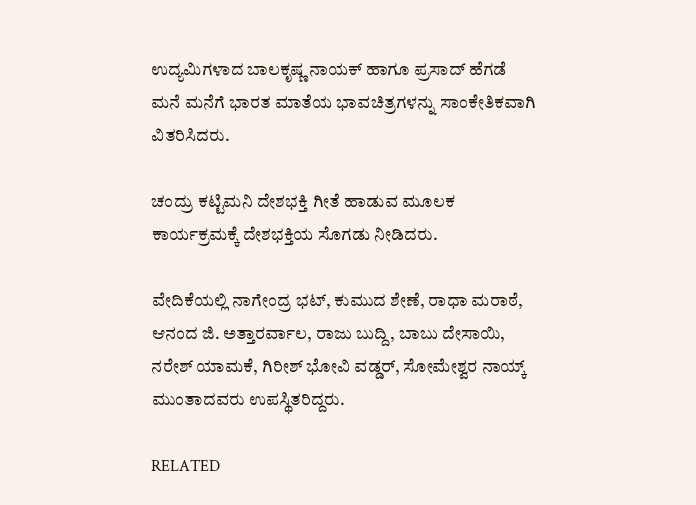ಉದ್ಯಮಿಗಳಾದ ಬಾಲಕೃಷ್ಣ ನಾಯಕ್ ಹಾಗೂ ಪ್ರಸಾದ್ ಹೆಗಡೆ ಮನೆ ಮನೆಗೆ ಭಾರತ ಮಾತೆಯ ಭಾವಚಿತ್ರಗಳನ್ನು ಸಾಂಕೇತಿಕವಾಗಿ ವಿತರಿಸಿದರು.

ಚಂದ್ರು ಕಟ್ಟಿಮನಿ ದೇಶಭಕ್ತಿ ಗೀತೆ ಹಾಡುವ ಮೂಲಕ ಕಾರ್ಯಕ್ರಮಕ್ಕೆ ದೇಶಭಕ್ತಿಯ ಸೊಗಡು ನೀಡಿದರು.

ವೇದಿಕೆಯಲ್ಲಿ ನಾಗೇಂದ್ರ ಭಟ್, ಕುಮುದ ಶೇಣೆ, ರಾಧಾ ಮರಾಠೆ, ಆನಂದ ಜಿ. ಅತ್ತಾರರ್ವಾಲ, ರಾಜು ಬುದ್ದಿ, ಬಾಬು ದೇಸಾಯಿ, ನರೇಶ್ ಯಾಮಕೆ, ಗಿರೀಶ್ ಭೋವಿ ವಡ್ಡರ್, ಸೋಮೇಶ್ವರ ನಾಯ್ಕ್ ಮುಂತಾದವರು ಉಪಸ್ಥಿತರಿದ್ದರು.

RELATED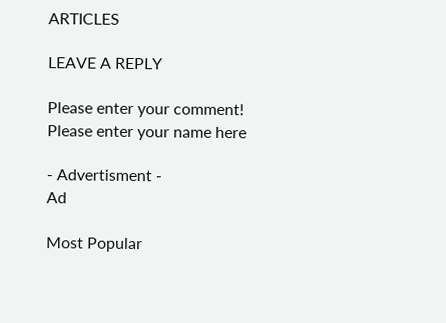ARTICLES

LEAVE A REPLY

Please enter your comment!
Please enter your name here

- Advertisment -
Ad

Most Popular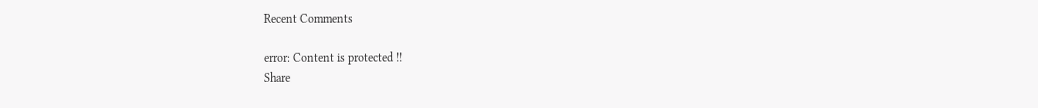Recent Comments

error: Content is protected !!
Share